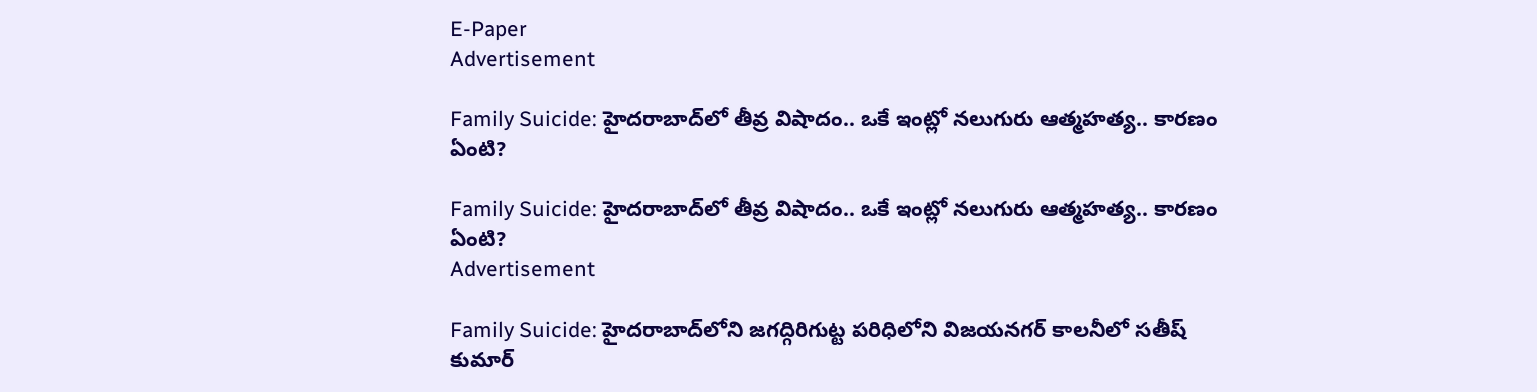E-Paper
Advertisement

Family Suicide: హైదరాబాద్‌లో తీవ్ర విషాదం.. ఒకే ఇంట్లో నలుగురు ఆత్మహత్య.. కారణం ఏంటి?

Family Suicide: హైదరాబాద్‌లో తీవ్ర విషాదం.. ఒకే ఇంట్లో నలుగురు ఆత్మహత్య.. కారణం ఏంటి?
Advertisement

Family Suicide: హైదరాబాద్‌లోని జగద్గిరిగుట్ట పరిధిలోని విజయనగర్ కాలనీలో సతీష్ కుమార్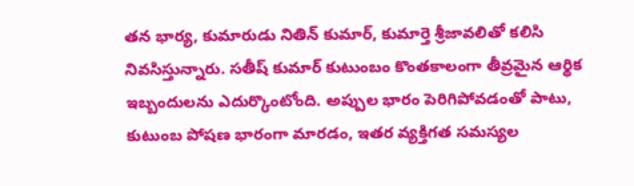తన భార్య, కుమారుడు నితిన్ కుమార్, కుమార్తె శ్రీజావలితో కలిసి నివసిస్తున్నారు. సతీష్ కుమార్ కుటుంబం కొంతకాలంగా తీవ్రమైన ఆర్థిక ఇబ్బందులను ఎదుర్కొంటోంది. అప్పుల భారం పెరిగిపోవడంతో పాటు, కుటుంబ పోషణ భారంగా మారడం, ఇతర వ్యక్తిగత సమస్యల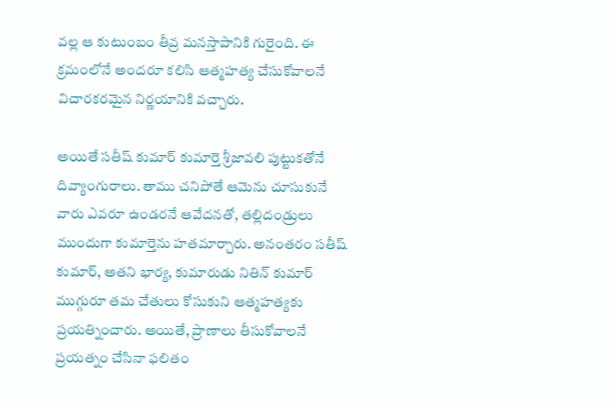వల్ల ఆ కుటుంబం తీవ్ర మనస్తాపానికి గురైంది. ఈ క్రమంలోనే అందరూ కలిసి ఆత్మహత్య చేసుకోవాలనే విచారకరమైన నిర్ణయానికి వచ్చారు.

అయితే సతీష్ కుమార్ కుమార్తె శ్రీజావలి పుట్టుకతోనే దివ్యాంగురాలు. తాము చనిపోతే ఆమెను చూసుకునే వారు ఎవరూ ఉండరనే ఆవేదనతో, తల్లిదండ్రులు ముందుగా కుమార్తెను హతమార్చారు. అనంతరం సతీష్ కుమార్, అతని భార్య, కుమారుడు నితిన్ కుమార్ ముగ్గురూ తమ చేతులు కోసుకుని ఆత్మహత్యకు ప్రయత్నించారు. అయితే, ప్రాణాలు తీసుకోవాలనే ప్రయత్నం చేసినా ఫలితం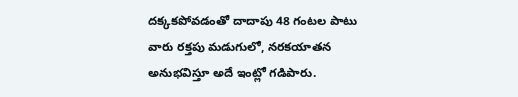దక్కకపోవడంతో దాదాపు 48 గంటల పాటు వారు రక్తపు మడుగులో, నరకయాతన అనుభవిస్తూ అదే ఇంట్లో గడిపారు.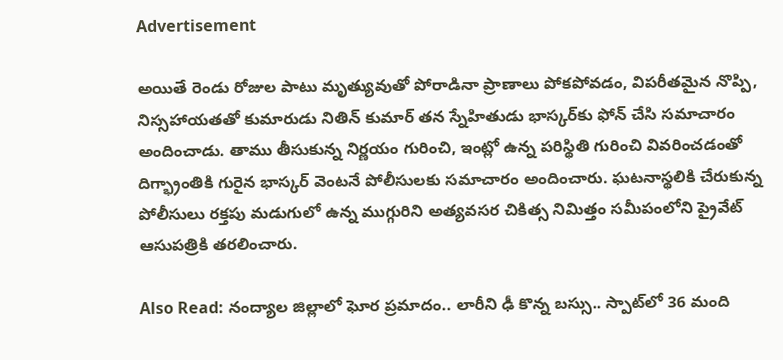Advertisement

అయితే రెండు రోజుల పాటు మృత్యువుతో పోరాడినా ప్రాణాలు పోకపోవడం, విపరీతమైన నొప్పి, నిస్సహాయతతో కుమారుడు నితిన్ కుమార్ తన స్నేహితుడు భాస్కర్‌కు ఫోన్ చేసి సమాచారం అందించాడు. తాము తీసుకున్న నిర్ణయం గురించి, ఇంట్లో ఉన్న పరిస్థితి గురించి వివరించడంతో దిగ్భ్రాంతికి గురైన భాస్కర్ వెంటనే పోలీసులకు సమాచారం అందించారు. ఘటనాస్థలికి చేరుకున్న పోలీసులు రక్తపు మడుగులో ఉన్న ముగ్గురిని అత్యవసర చికిత్స నిమిత్తం సమీపంలోని ప్రైవేట్ ఆసుపత్రికి తరలించారు.

Also Read: నంద్యాల జిల్లాలో ఘోర ప్రమాదం.. లారీని ఢీ కొన్న బస్సు.. స్పాట్‌లో 36 మంది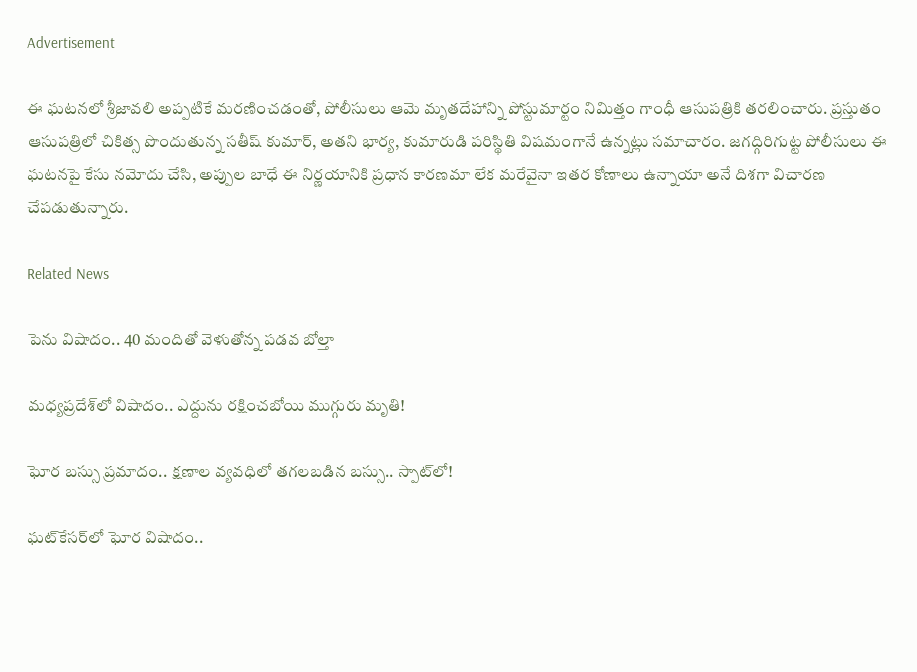Advertisement

ఈ ఘటనలో శ్రీజావలి అప్పటికే మరణించడంతో, పోలీసులు ఆమె మృతదేహాన్ని పోస్టుమార్టం నిమిత్తం గాంధీ ఆసుపత్రికి తరలించారు. ప్రస్తుతం ఆసుపత్రిలో చికిత్స పొందుతున్న సతీష్ కుమార్, అతని భార్య, కుమారుడి పరిస్థితి విషమంగానే ఉన్నట్లు సమాచారం. జగద్గిరిగుట్ట పోలీసులు ఈ ఘటనపై కేసు నమోదు చేసి, అప్పుల బాధే ఈ నిర్ణయానికి ప్రధాన కారణమా లేక మరేవైనా ఇతర కోణాలు ఉన్నాయా అనే దిశగా విచారణ చేపడుతున్నారు.

Related News

పెను విషాదం.. 40 మందితో వెళుతోన్న ప‌డ‌వ బోల్తా

మధ్యప్రదేశ్‌లో విషాదం.. ఎద్దును రక్షించబోయి ముగ్గురు మృతి!

ఘోర బస్సు ప్రమాదం.. క్షణాల వ్యవధిలో తగలబడిన బస్సు.. స్పాట్‌లో!

ఘట్‌కేసర్‌లో ఘోర విషాదం..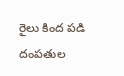రైలు కింద పడి దంపతుల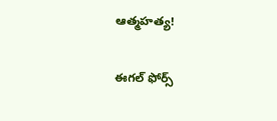ఆత్మహత్య!

ఈగల్ ఫోర్స్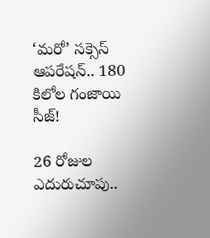‘మరో’ సక్సెస్ ఆపరేషన్.. 180 కిలోల గంజాయి సీజ్!

26 రోజుల ఎదురుచూపు..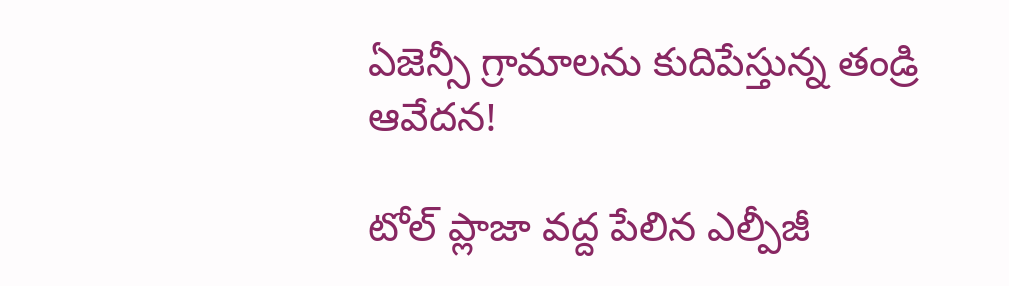ఏజెన్సీ గ్రామాలను కుదిపేస్తున్న తండ్రి ఆవేదన!

టోల్ ప్లాజా వద్ద పేలిన ఎల్పీజీ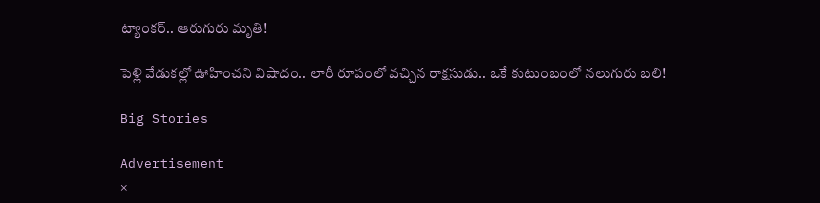ట్యాంకర్.. ఆరుగురు మృతి!

పెళ్లి వేడుకల్లో ఊహించని విషాదం.. లారీ రూపంలో వచ్చిన రాక్షసుడు.. ఒకే కుటుంబంలో నలుగురు బలి!

Big Stories

Advertisement
×